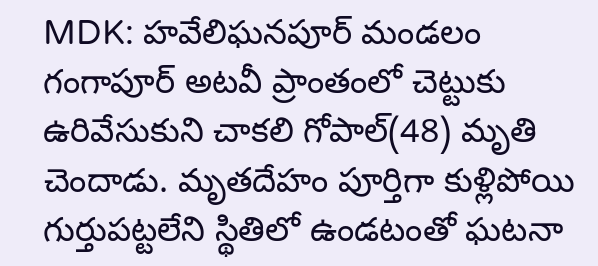MDK: హవేలిఘనపూర్ మండలం గంగాపూర్ అటవీ ప్రాంతంలో చెట్టుకు ఉరివేసుకుని చాకలి గోపాల్(48) మృతి చెందాడు. మృతదేహం పూర్తిగా కుళ్లిపోయి గుర్తుపట్టలేని స్థితిలో ఉండటంతో ఘటనా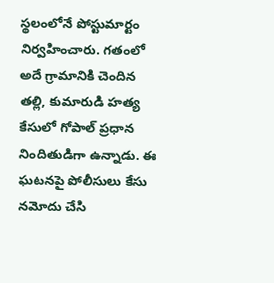స్థలంలోనే పోస్టుమార్టం నిర్వహించారు. గతంలో అదే గ్రామానికి చెందిన తల్లి, కుమారుడి హత్య కేసులో గోపాల్ ప్రధాన నిందితుడిగా ఉన్నాడు. ఈ ఘటనపై పోలీసులు కేసు నమోదు చేసి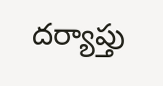దర్యాప్తు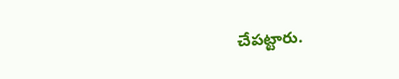చేపట్టారు.